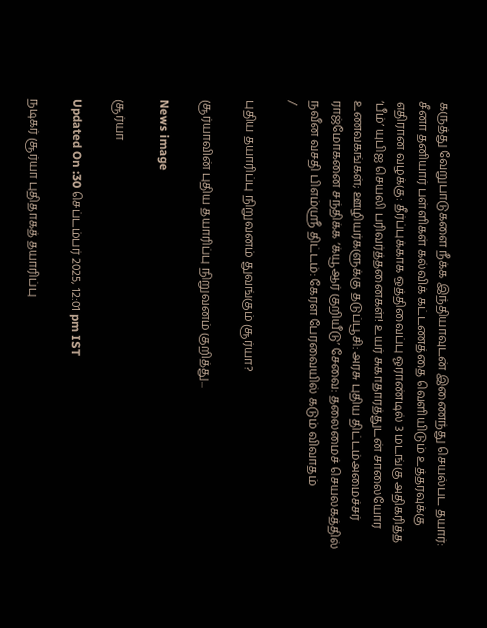கருத்து வேறுபாடுகளை நீக்க இந்தியாவுடன் இணைந்து செயல்பட தயார்: சீனா தனியார் பள்ளிகள் கல்விக் கட்டணத்தை வெளியிடும் உத்தரவுக்கு எதிரான வழக்கு: தீர்ப்புக்காக ஒத்திவைப்பு ஓராண்டில் 3 மடங்கு அதிகரித்த ‘பீம்’ யுபிஐ செயலி பரிவர்த்தனைகள்! உயர் சுகாதாரத்துடன் சாலையோர உணவகங்கள்; ஊழியர்களுக்கு தடுப்பூசி: அரசு புதிய திட்டம்அமைச்சர் ராஜ்மோகனை சந்திக்க ‘க்யூஆர் குறியீடு’ சேவை: தலைமைச் செயலகத்தில் நவீன வசதி பிஎம்ஸ்ரீ திட்டம்: கேரள பேரவையில் கடும் விவாதம்
/

புதிய தயாரிப்பு நிறுவனம் துவங்கும் சூர்யா?

சூர்யாவின் புதிய தயாரிப்பு நிறுவனம் குறித்து...

News image

சூர்யா

Updated On :30 செப்டம்பர் 2025, 12:01 pm IST

நடிகர் சூர்யா புதிதாகத் தயாரிப்பு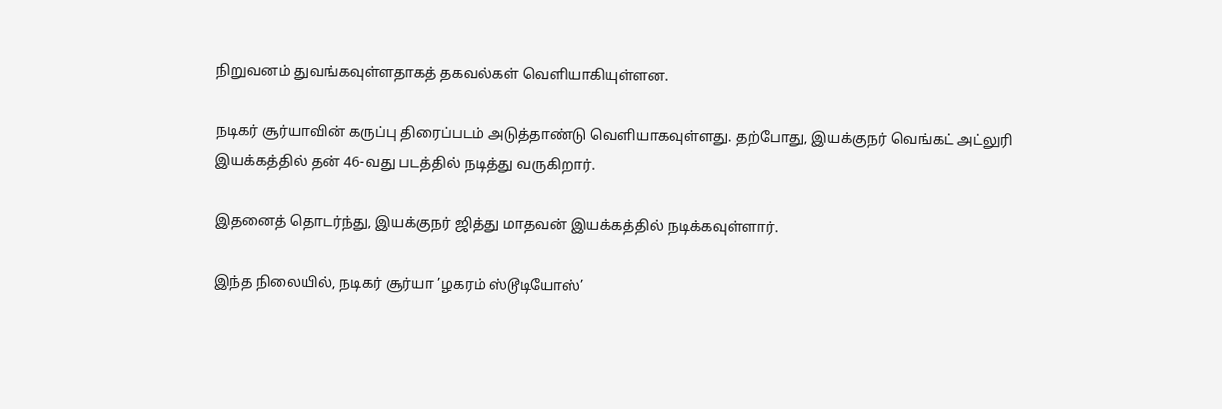நிறுவனம் துவங்கவுள்ளதாகத் தகவல்கள் வெளியாகியுள்ளன.

நடிகர் சூர்யாவின் கருப்பு திரைப்படம் அடுத்தாண்டு வெளியாகவுள்ளது. தற்போது, இயக்குநர் வெங்கட் அட்லுரி இயக்கத்தில் தன் 46-வது படத்தில் நடித்து வருகிறார்.

இதனைத் தொடர்ந்து, இயக்குநர் ஜித்து மாதவன் இயக்கத்தில் நடிக்கவுள்ளார்.

இந்த நிலையில், நடிகர் சூர்யா ’ழகரம் ஸ்டூடியோஸ்’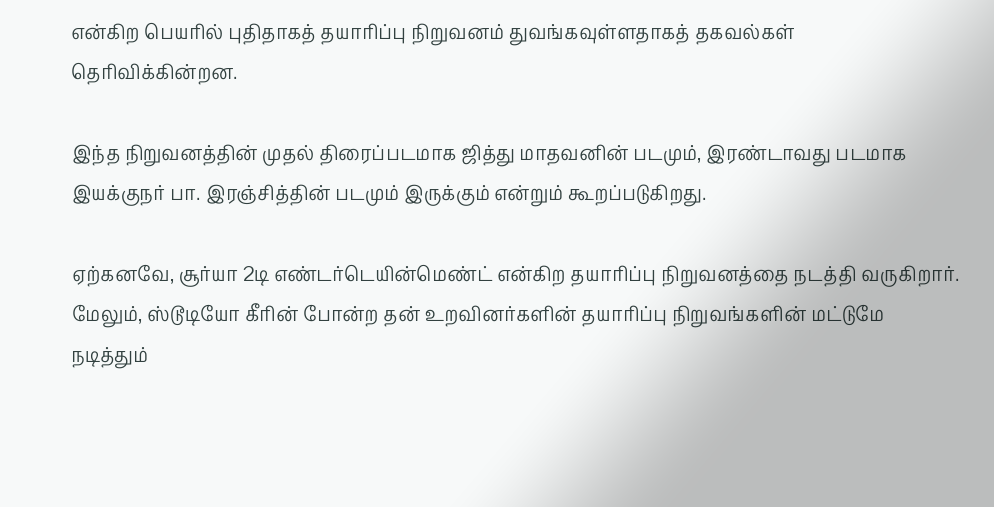என்கிற பெயரில் புதிதாகத் தயாரிப்பு நிறுவனம் துவங்கவுள்ளதாகத் தகவல்கள் தெரிவிக்கின்றன.

இந்த நிறுவனத்தின் முதல் திரைப்படமாக ஜித்து மாதவனின் படமும், இரண்டாவது படமாக இயக்குநர் பா. இரஞ்சித்தின் படமும் இருக்கும் என்றும் கூறப்படுகிறது.

ஏற்கனவே, சூர்யா 2டி எண்டர்டெயின்மெண்ட் என்கிற தயாரிப்பு நிறுவனத்தை நடத்தி வருகிறார். மேலும், ஸ்டூடியோ கீரின் போன்ற தன் உறவினர்களின் தயாரிப்பு நிறுவங்களின் மட்டுமே நடித்தும்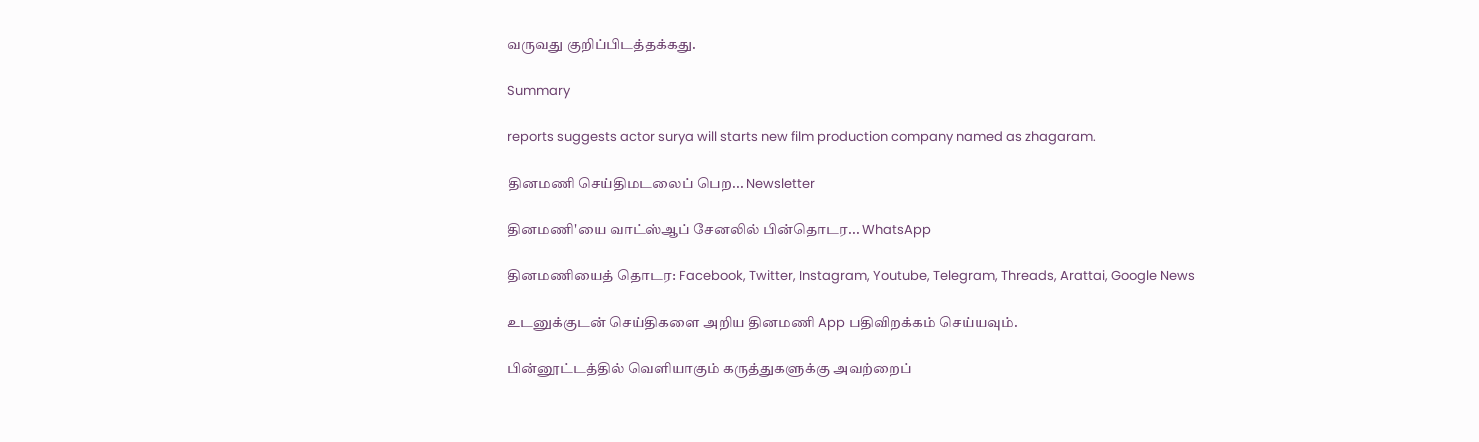வருவது குறிப்பிடத்தக்கது.

Summary

reports suggests actor surya will starts new film production company named as zhagaram.

தினமணி செய்திமடலைப் பெற... Newsletter

தினமணி'யை வாட்ஸ்ஆப் சேனலில் பின்தொடர... WhatsApp

தினமணியைத் தொடர: Facebook, Twitter, Instagram, Youtube, Telegram, Threads, Arattai, Google News

உடனுக்குடன் செய்திகளை அறிய தினமணி App பதிவிறக்கம் செய்யவும்.

பின்னூட்டத்தில் வெளியாகும் கருத்துகளுக்கு அவற்றைப்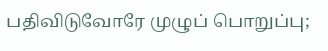பதிவிடுவோரே முழுப் பொறுப்பு;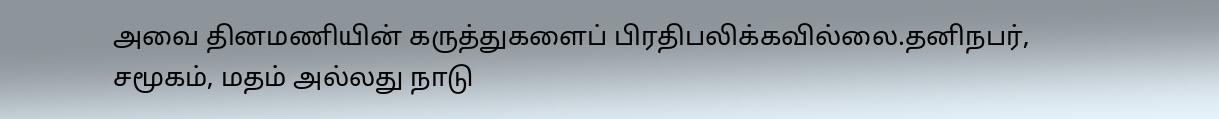அவை தினமணியின் கருத்துகளைப் பிரதிபலிக்கவில்லை.தனிநபர், சமூகம், மதம் அல்லது நாடு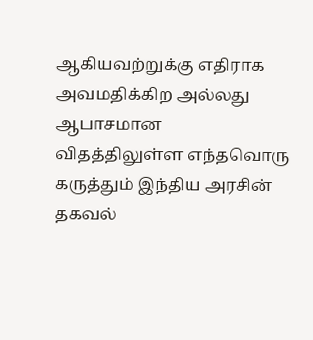ஆகியவற்றுக்கு எதிராக அவமதிக்கிற அல்லது ஆபாசமான விதத்திலுள்ள எந்தவொரு கருத்தும் இந்திய அரசின் தகவல்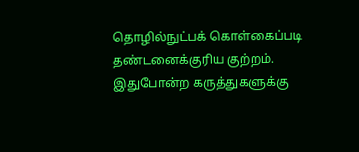தொழில்நுட்பக் கொள்கைப்படி தண்டனைக்குரிய குற்றம். இதுபோன்ற கருத்துகளுக்கு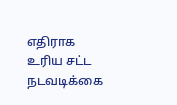எதிராக உரிய சட்ட நடவடிக்கை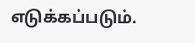எடுக்கப்படும்.